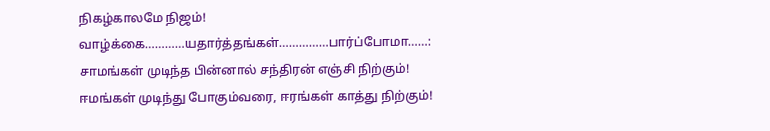நிகழ்காலமே நிஜம்!
வாழ்க்கை…………யதார்த்தங்கள்……………பார்ப்போமா……:
சாமங்கள் முடிந்த பின்னால் சந்திரன் எஞ்சி நிற்கும்! ஈமங்கள் முடிந்து போகும்வரை, ஈரங்கள் காத்து நிற்கும்!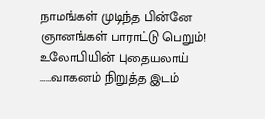நாமங்கள் முடிந்த பின்னே ஞானங்கள் பாராட்டு பெறும்!
உலோபியின் புதையலாய் ……வாகனம் நிறுத்த இடம்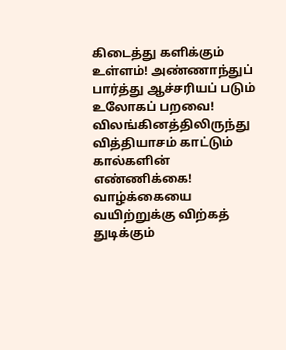கிடைத்து களிக்கும் உள்ளம்! அண்ணாந்துப் பார்த்து ஆச்சரியப் படும் உலோகப் பறவை! விலங்கினத்திலிருந்து வித்தியாசம் காட்டும் கால்களின் எண்ணிக்கை! வாழ்க்கையை வயிற்றுக்கு விற்கத் துடிக்கும்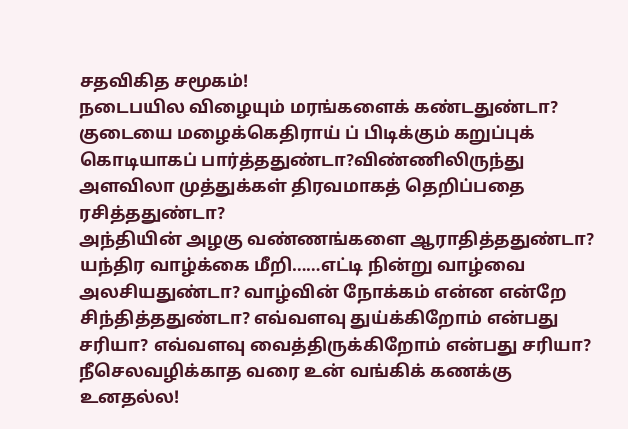சதவிகித சமூகம்!
நடைபயில விழையும் மரங்களைக் கண்டதுண்டா?
குடையை மழைக்கெதிராய் ப் பிடிக்கும் கறுப்புக் கொடியாகப் பார்த்ததுண்டா?விண்ணிலிருந்து அளவிலா முத்துக்கள் திரவமாகத் தெறிப்பதை ரசித்ததுண்டா?
அந்தியின் அழகு வண்ணங்களை ஆராதித்ததுண்டா? யந்திர வாழ்க்கை மீறி……எட்டி நின்று வாழ்வை அலசியதுண்டா? வாழ்வின் நோக்கம் என்ன என்றே சிந்தித்ததுண்டா? எவ்வளவு துய்க்கிறோம் என்பது சரியா? எவ்வளவு வைத்திருக்கிறோம் என்பது சரியா? நீசெலவழிக்காத வரை உன் வங்கிக் கணக்கு உனதல்ல!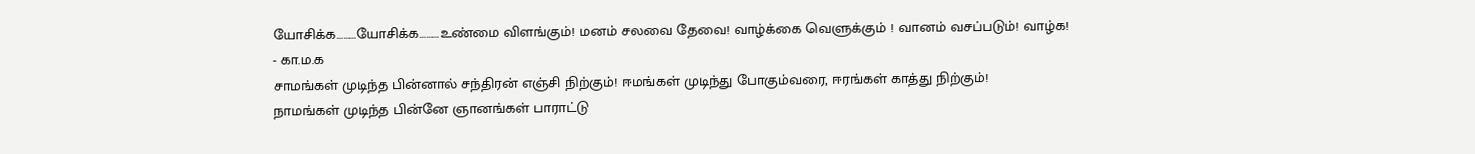யோசிக்க………யோசிக்க………உண்மை விளங்கும்! மனம் சலவை தேவை! வாழ்க்கை வெளுக்கும் ! வானம் வசப்படும்! வாழ்க!
- கா.ம.க
சாமங்கள் முடிந்த பின்னால் சந்திரன் எஞ்சி நிற்கும்! ஈமங்கள் முடிந்து போகும்வரை, ஈரங்கள் காத்து நிற்கும்!
நாமங்கள் முடிந்த பின்னே ஞானங்கள் பாராட்டு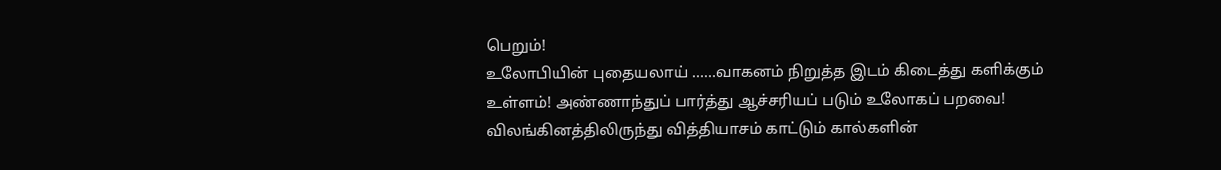பெறும்!
உலோபியின் புதையலாய் ……வாகனம் நிறுத்த இடம் கிடைத்து களிக்கும் உள்ளம்! அண்ணாந்துப் பார்த்து ஆச்சரியப் படும் உலோகப் பறவை! விலங்கினத்திலிருந்து வித்தியாசம் காட்டும் கால்களின்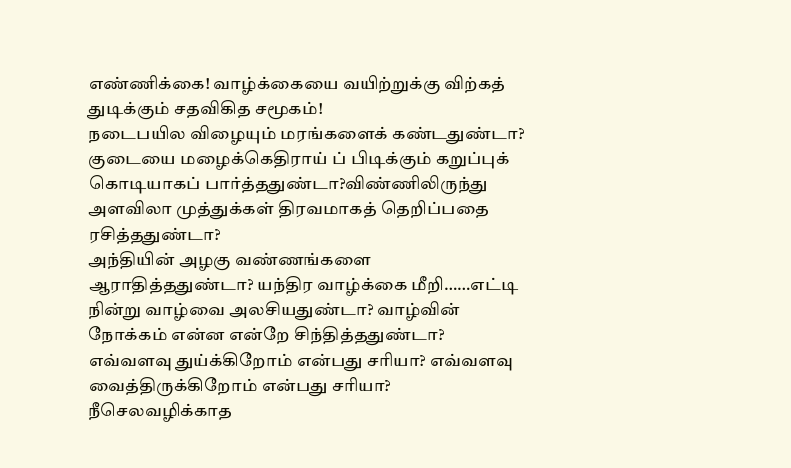எண்ணிக்கை! வாழ்க்கையை வயிற்றுக்கு விற்கத் துடிக்கும் சதவிகித சமூகம்!
நடைபயில விழையும் மரங்களைக் கண்டதுண்டா?
குடையை மழைக்கெதிராய் ப் பிடிக்கும் கறுப்புக் கொடியாகப் பார்த்ததுண்டா?விண்ணிலிருந்து அளவிலா முத்துக்கள் திரவமாகத் தெறிப்பதை ரசித்ததுண்டா?
அந்தியின் அழகு வண்ணங்களை ஆராதித்ததுண்டா? யந்திர வாழ்க்கை மீறி……எட்டி நின்று வாழ்வை அலசியதுண்டா? வாழ்வின் நோக்கம் என்ன என்றே சிந்தித்ததுண்டா? எவ்வளவு துய்க்கிறோம் என்பது சரியா? எவ்வளவு வைத்திருக்கிறோம் என்பது சரியா? நீசெலவழிக்காத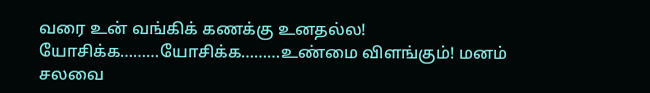வரை உன் வங்கிக் கணக்கு உனதல்ல! யோசிக்க………யோசிக்க………உண்மை விளங்கும்! மனம் சலவை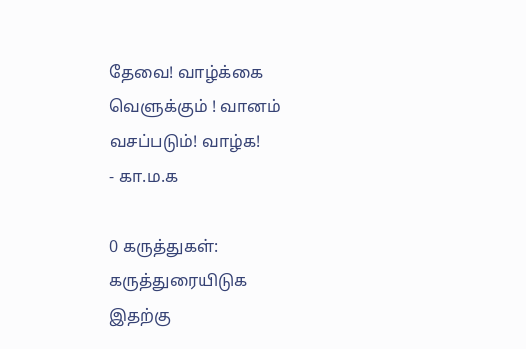தேவை! வாழ்க்கை வெளுக்கும் ! வானம் வசப்படும்! வாழ்க!
- கா.ம.க

0 கருத்துகள்:
கருத்துரையிடுக
இதற்கு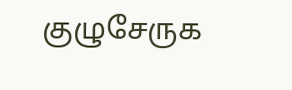குழுசேருக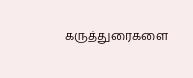கருத்துரைகளை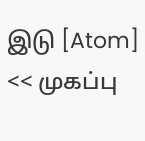இடு [Atom]
<< முகப்பு